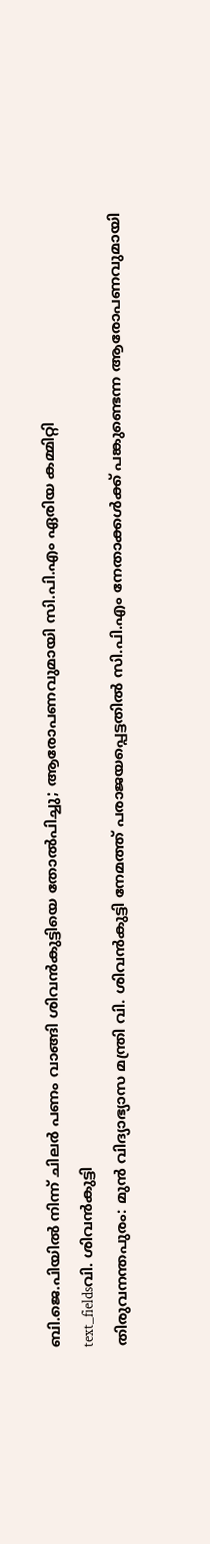ബി.ജെ.പിയിൽ നിന്ന് ചിലർ പണം വാങ്ങി ശിവൻകുട്ടിയെ തോൽപിച്ചു; ആരോപണവുമായി സി.പി.എം ഏരിയ കമ്മിറ്റി
text_fieldsവി. ശിവൻകുട്ടി
തിരുവനന്തപുരം: മുൻ വിദ്യാഭ്യാസ മന്ത്രി വി. ശിവൻകുട്ടി നേമത്ത് പരാജയപ്പെട്ടതിൽ സി.പി.എം നേതാക്കൾക്ക് പങ്കുണ്ടെന്ന ആരോപണവുമായി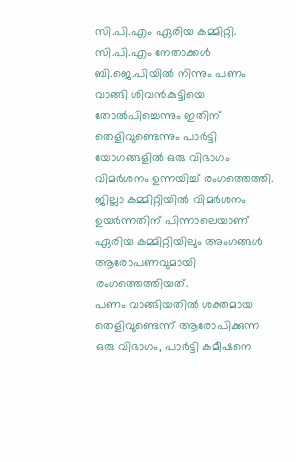സി.പി.എം ഏരിയ കമ്മിറ്റി. സി.പി.എം നേതാക്കൾ ബി.ജെ.പിയിൽ നിന്നും പണം വാങ്ങി ശിവൻകുട്ടിയെ തോൽപിച്ചെന്നും ഇതിന് തെളിവുണ്ടെന്നും പാർട്ടി യോഗങ്ങളിൽ ഒരു വിഭാഗം വിമർശനം ഉന്നയിച്ച് രംഗത്തെത്തി. ജില്ലാ കമ്മിറ്റിയിൽ വിമർശനം ഉയർന്നതിന് പിന്നാലെയാണ് ഏരിയ കമ്മിറ്റിയിലും അംഗങ്ങൾ ആരോപണവുമായി രംഗത്തെത്തിയത്.
പണം വാങ്ങിയതിൽ ശക്തമായ തെളിവുണ്ടെന്ന് ആരോപിക്കുന്ന ഒരു വിഭാഗം, പാർട്ടി കമീഷനെ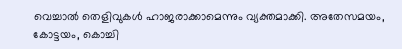വെച്ചാൽ തെളിവുകൾ ഹാജരാക്കാമെന്നും വ്യക്തമാക്കി. അതേസമയം, കോട്ടയം, കൊച്ചി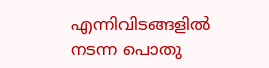എന്നിവിടങ്ങളിൽ നടന്ന പൊതു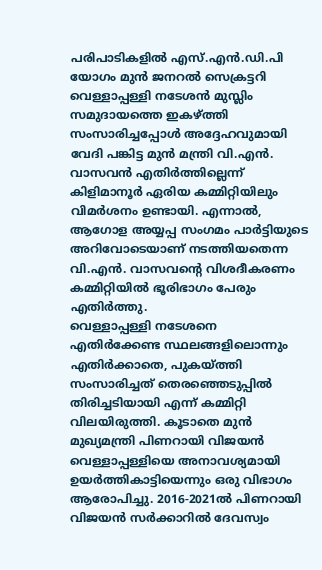പരിപാടികളിൽ എസ്.എൻ.ഡി.പി യോഗം മുൻ ജനറൽ സെക്രട്ടറി വെള്ളാപ്പള്ളി നടേശൻ മുസ്ലിം സമുദായത്തെ ഇകഴ്ത്തി സംസാരിച്ചപ്പോൾ അദ്ദേഹവുമായി വേദി പങ്കിട്ട മുൻ മന്ത്രി വി.എൻ. വാസവൻ എതിർത്തില്ലെന്ന് കിളിമാനൂർ ഏരിയ കമ്മിറ്റിയിലും വിമർശനം ഉണ്ടായി. എന്നാൽ, ആഗോള അയ്യപ്പ സംഗമം പാർട്ടിയുടെ അറിവോടെയാണ് നടത്തിയതെന്ന വി.എൻ. വാസവന്റെ വിശദീകരണം കമ്മിറ്റിയിൽ ഭൂരിഭാഗം പേരും എതിർത്തു.
വെള്ളാപ്പള്ളി നടേശനെ എതിർക്കേണ്ട സ്ഥലങ്ങളിലൊന്നും എതിർക്കാതെ, പുകയ്ത്തി സംസാരിച്ചത് തെരഞ്ഞെടുപ്പിൽ തിരിച്ചടിയായി എന്ന് കമ്മിറ്റി വിലയിരുത്തി. കൂടാതെ മുൻ മുഖ്യമന്ത്രി പിണറായി വിജയൻ വെള്ളാപ്പള്ളിയെ അനാവശ്യമായി ഉയർത്തികാട്ടിയെന്നും ഒരു വിഭാഗം ആരോപിച്ചു. 2016-2021ൽ പിണറായി വിജയൻ സർക്കാറിൽ ദേവസ്വം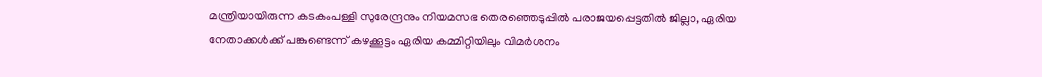മന്ത്രിയായിരുന്ന കടകംപള്ളി സുരേന്ദ്രനും നിയമസഭ തെരഞ്ഞെടുപ്പിൽ പരാജയപ്പെട്ടതിൽ ജില്ലാ, ഏരിയ നേതാക്കൾക്ക് പങ്കുണ്ടെന്ന് കഴക്കൂട്ടം ഏരിയ കമ്മിറ്റിയിലും വിമർശനം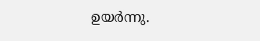ഉയർന്നു.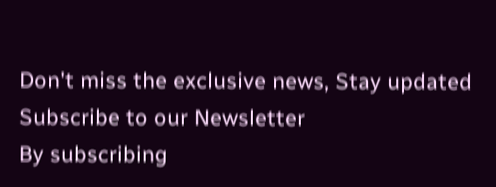Don't miss the exclusive news, Stay updated
Subscribe to our Newsletter
By subscribing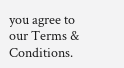you agree to our Terms & Conditions.